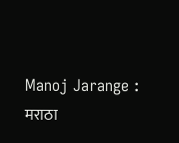Manoj Jarange : मराठा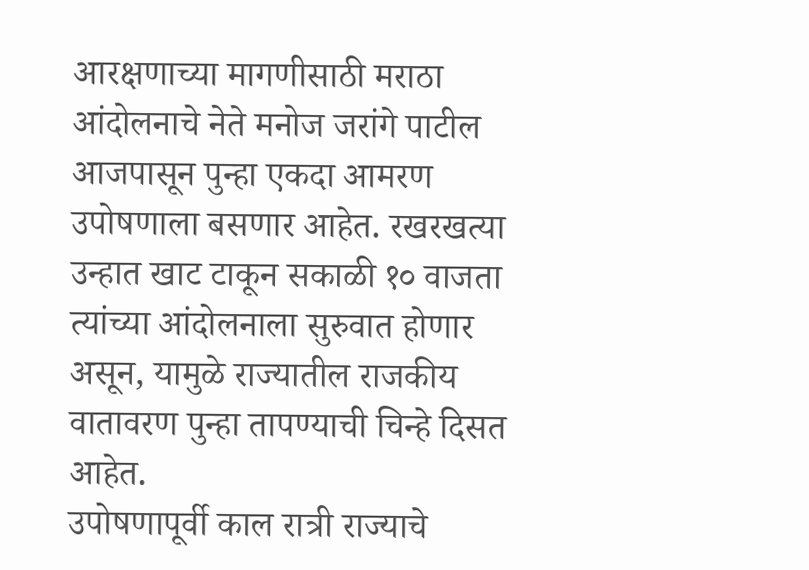आरक्षणाच्या मागणीसाठी मराठा आंदोलनाचे नेते मनोज जरांगे पाटील आजपासून पुन्हा एकदा आमरण उपोषणाला बसणार आहेत. रखरखत्या उन्हात खाट टाकून सकाळी १० वाजता त्यांच्या आंदोलनाला सुरुवात होणार असून, यामुळे राज्यातील राजकीय वातावरण पुन्हा तापण्याची चिन्हे दिसत आहेत.
उपोषणापूर्वी काल रात्री राज्याचे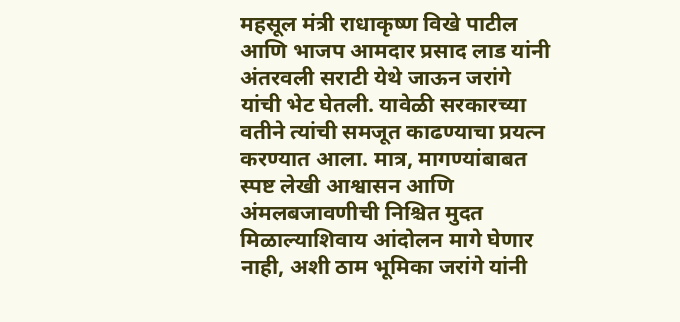महसूल मंत्री राधाकृष्ण विखे पाटील आणि भाजप आमदार प्रसाद लाड यांनी अंतरवली सराटी येथे जाऊन जरांगे यांची भेट घेतली. यावेळी सरकारच्या वतीने त्यांची समजूत काढण्याचा प्रयत्न करण्यात आला. मात्र, मागण्यांबाबत स्पष्ट लेखी आश्वासन आणि अंमलबजावणीची निश्चित मुदत मिळाल्याशिवाय आंदोलन मागे घेणार नाही, अशी ठाम भूमिका जरांगे यांनी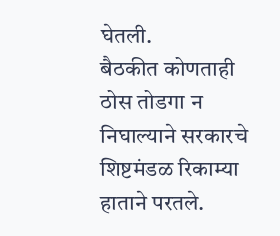घेतली.
बैठकीत कोणताही ठोस तोडगा न निघाल्याने सरकारचे शिष्टमंडळ रिकाम्या हाताने परतले.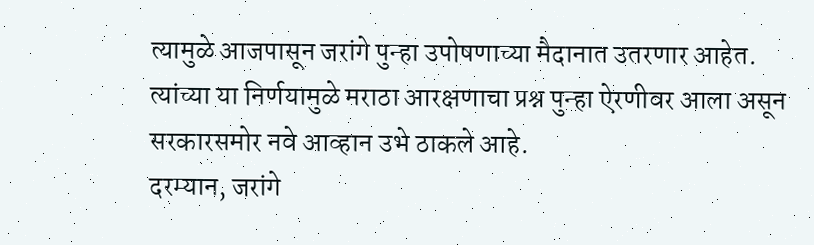त्यामुळे आजपासून जरांगे पुन्हा उपोषणाच्या मैदानात उतरणार आहेत. त्यांच्या या निर्णयामुळे मराठा आरक्षणाचा प्रश्न पुन्हा ऐरणीवर आला असून सरकारसमोर नवे आव्हान उभे ठाकले आहे.
दरम्यान, जरांगे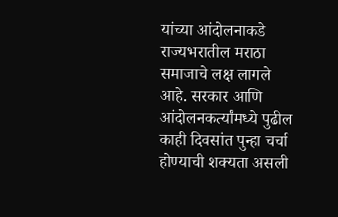यांच्या आंदोलनाकडे राज्यभरातील मराठा समाजाचे लक्ष लागले आहे. सरकार आणि आंदोलनकर्त्यांमध्ये पुढील काही दिवसांत पुन्हा चर्चा होण्याची शक्यता असली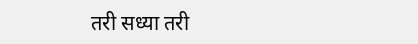तरी सध्या तरी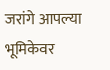जरांगे आपल्या भूमिकेवर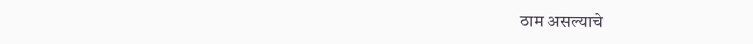ठाम असल्याचे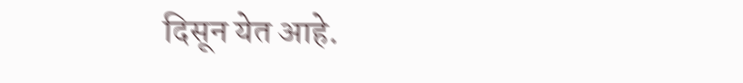दिसून येत आहे.